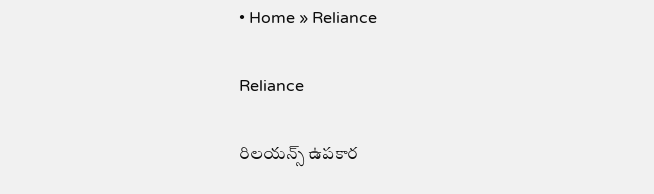• Home » Reliance

Reliance

రిలయన్స్‌ ఉపకార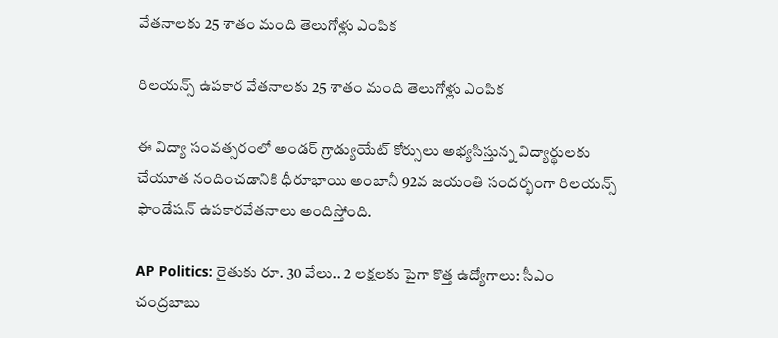వేతనాలకు 25 శాతం మంది తెలుగోళ్లు ఎంపిక

రిలయన్స్‌ ఉపకార వేతనాలకు 25 శాతం మంది తెలుగోళ్లు ఎంపిక

ఈ విద్యా సంవత్సరంలో అండర్‌ గ్రాడ్యుయేట్‌ కోర్సులు అభ్యసిస్తున్న విద్యార్థులకు చేయూత నందించడానికి ధీరూభాయి అంబానీ 92వ జయంతి సందర్భంగా రిలయన్స్‌ ఫౌండేషన్‌ ఉపకారవేతనాలు అందిస్తోంది.

AP Politics: రైతుకు రూ. 30 వేలు.. 2 లక్షలకు పైగా కొత్త ఉద్యోగాలు: సీఎం చంద్రబాబు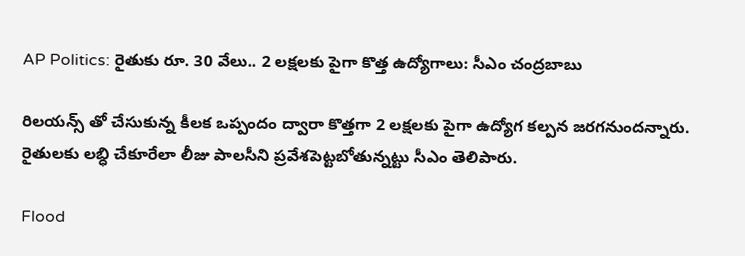AP Politics: రైతుకు రూ. 30 వేలు.. 2 లక్షలకు పైగా కొత్త ఉద్యోగాలు: సీఎం చంద్రబాబు

రిలయన్స్ తో చేసుకున్న కీలక ఒప్పందం ద్వారా కొత్తగా 2 లక్షలకు పైగా ఉద్యోగ కల్పన జరగనుందన్నారు. రైతులకు లబ్ధి చేకూరేలా లీజు పాలసీని ప్రవేశపెట్టబోతున్నట్టు సీఎం తెలిపారు.

Flood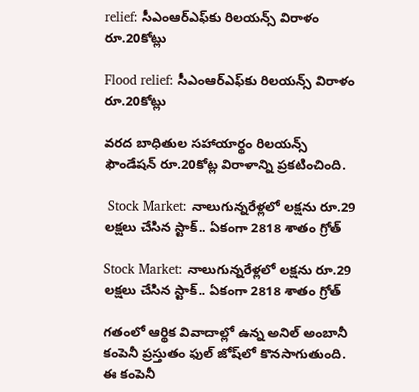relief: సీఎంఆర్‌ఎఫ్‌కు రిలయన్స్‌ విరాళం రూ.20కోట్లు

Flood relief: సీఎంఆర్‌ఎఫ్‌కు రిలయన్స్‌ విరాళం రూ.20కోట్లు

వరద బాధితుల సహాయార్థం రిలయన్స్‌ ఫౌండేషన్‌ రూ.20కోట్ల విరాళాన్ని ప్రకటించింది.

 Stock Market: నాలుగున్నరేళ్లలో లక్షను రూ.29 లక్షలు చేసిన స్టాక్.. ఏకంగా 2818 శాతం గ్రోత్

Stock Market: నాలుగున్నరేళ్లలో లక్షను రూ.29 లక్షలు చేసిన స్టాక్.. ఏకంగా 2818 శాతం గ్రోత్

గతంలో ఆర్థిక వివాదాల్లో ఉన్న అనిల్ అంబానీ కంపెనీ ప్రస్తుతం ఫుల్ జోష్‌లో కొనసాగుతుంది. ఈ కంపెనీ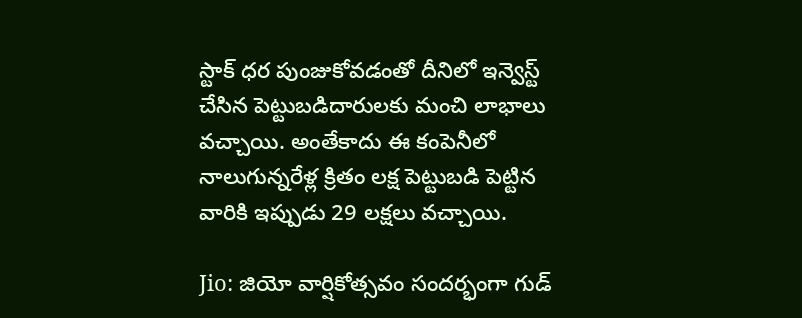స్టాక్ ధర పుంజుకోవడంతో దీనిలో ఇన్వెస్ట్ చేసిన పెట్టుబడిదారులకు మంచి లాభాలు వచ్చాయి. అంతేకాదు ఈ కంపెనీలో నాలుగున్నరేళ్ల క్రితం లక్ష పెట్టుబడి పెట్టిన వారికి ఇప్పుడు 29 లక్షలు వచ్చాయి.

Jio: జియో వార్షికోత్సవం సందర్భంగా గుడ్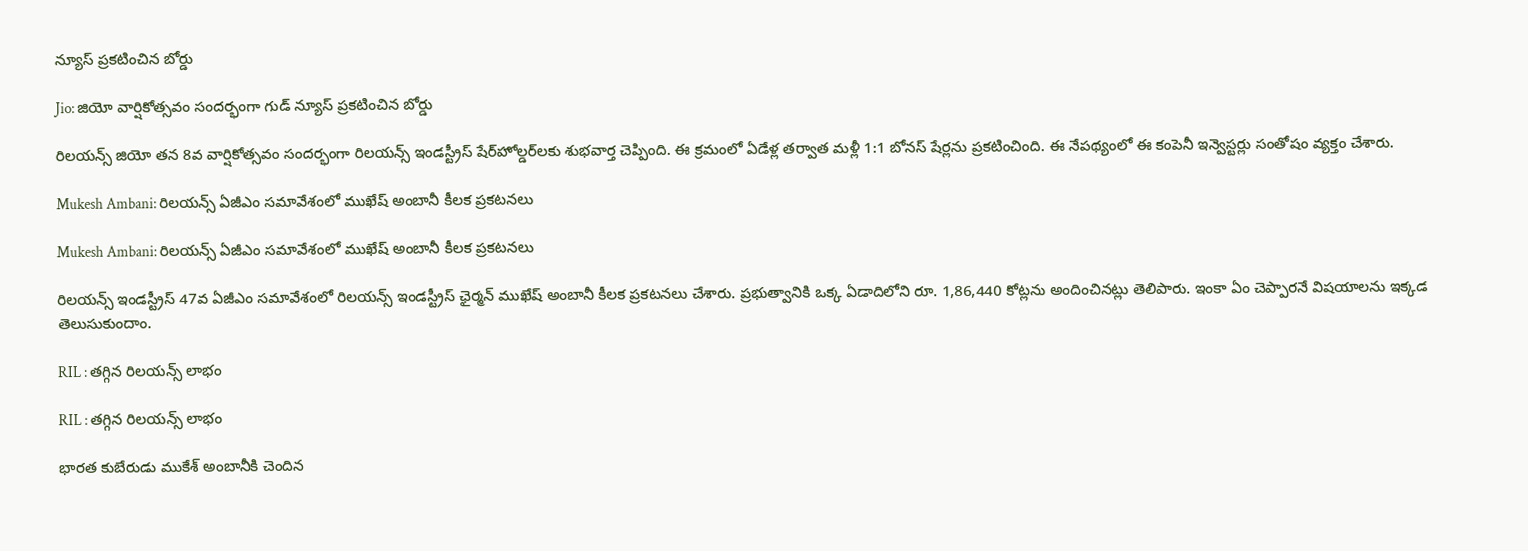న్యూస్ ప్రకటించిన బోర్డు

Jio: జియో వార్షికోత్సవం సందర్భంగా గుడ్ న్యూస్ ప్రకటించిన బోర్డు

రిలయన్స్ జియో తన 8వ వార్షికోత్సవం సందర్భంగా రిలయన్స్ ఇండస్ట్రీస్ షేర్‌హోల్డర్‌లకు శుభవార్త చెప్పింది. ఈ క్రమంలో ఏడేళ్ల తర్వాత మళ్లీ 1:1 బోనస్ షేర్లను ప్రకటించింది. ఈ నేపథ్యంలో ఈ కంపెనీ ఇన్వెస్టర్లు సంతోషం వ్యక్తం చేశారు.

Mukesh Ambani: రిలయన్స్ ఏజీఎం సమావేశంలో ముఖేష్ అంబానీ కీలక ప్రకటనలు

Mukesh Ambani: రిలయన్స్ ఏజీఎం సమావేశంలో ముఖేష్ అంబానీ కీలక ప్రకటనలు

రిలయన్స్ ఇండస్ట్రీస్ 47వ ఏజీఎం సమావేశంలో రిలయన్స్ ఇండస్ట్రీస్ ఛైర్మన్ ముఖేష్ అంబానీ కీలక ప్రకటనలు చేశారు. ప్రభుత్వానికి ఒక్క ఏడాదిలోని రూ. 1,86,440 కోట్లను అందించినట్లు తెలిపారు. ఇంకా ఏం చెప్పారనే విషయాలను ఇక్కడ తెలుసుకుందాం.

RIL : తగ్గిన రిలయన్స్‌ లాభం

RIL : తగ్గిన రిలయన్స్‌ లాభం

భారత కుబేరుడు ముకేశ్‌ అంబానీకి చెందిన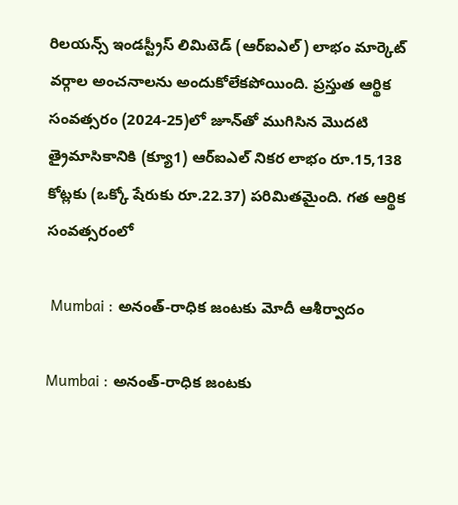రిలయన్స్‌ ఇండస్ట్రీస్‌ లిమిటెడ్‌ (ఆర్‌ఐఎల్‌) లాభం మార్కెట్‌ వర్గాల అంచనాలను అందుకోలేకపోయింది. ప్రస్తుత ఆర్థిక సంవత్సరం (2024-25)లో జూన్‌తో ముగిసిన మొదటి త్రైమాసికానికి (క్యూ1) ఆర్‌ఐఎల్‌ నికర లాభం రూ.15,138 కోట్లకు (ఒక్కో షేరుకు రూ.22.37) పరిమితమైంది. గత ఆర్థిక సంవత్సరంలో

 Mumbai : అనంత్‌-రాధిక జంటకు మోదీ ఆశీర్వాదం

Mumbai : అనంత్‌-రాధిక జంటకు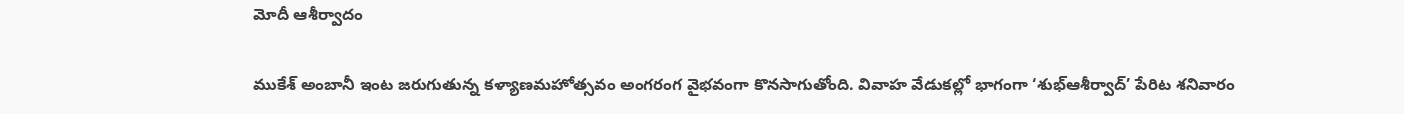మోదీ ఆశీర్వాదం

ముకేశ్‌ అంబానీ ఇంట జరుగుతున్న కళ్యాణమహోత్సవం అంగరంగ వైభవంగా కొనసాగుతోంది. వివాహ వేడుకల్లో భాగంగా ‘శుభ్‌ఆశీర్వాద్‌’ పేరిట శనివారం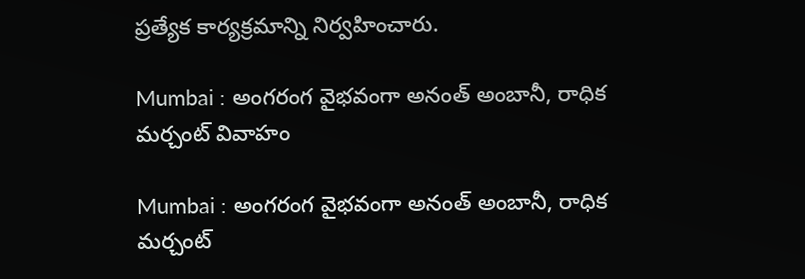ప్రత్యేక కార్యక్రమాన్ని నిర్వహించారు.

Mumbai : అంగరంగ వైభవంగా అనంత్‌ అంబానీ, రాధిక మర్చంట్‌ వివాహం

Mumbai : అంగరంగ వైభవంగా అనంత్‌ అంబానీ, రాధిక మర్చంట్‌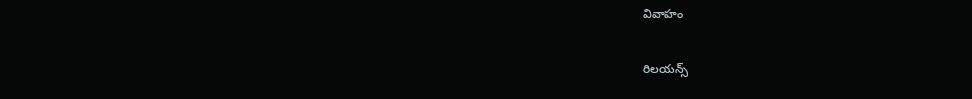వివాహం

రిలయన్స్‌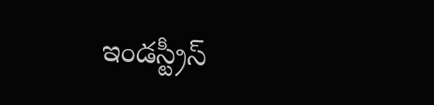ఇండస్ట్రీస్‌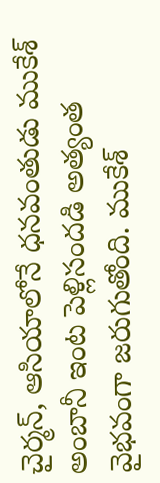చైర్మన్‌, ఆసియాలోనే ధనవంతుడు ముకేశ్‌ అంబానీ ఇంట పెళ్లిసందడి అత్యంత వైభవంగా జరుగుతోంది. ముకేశ్‌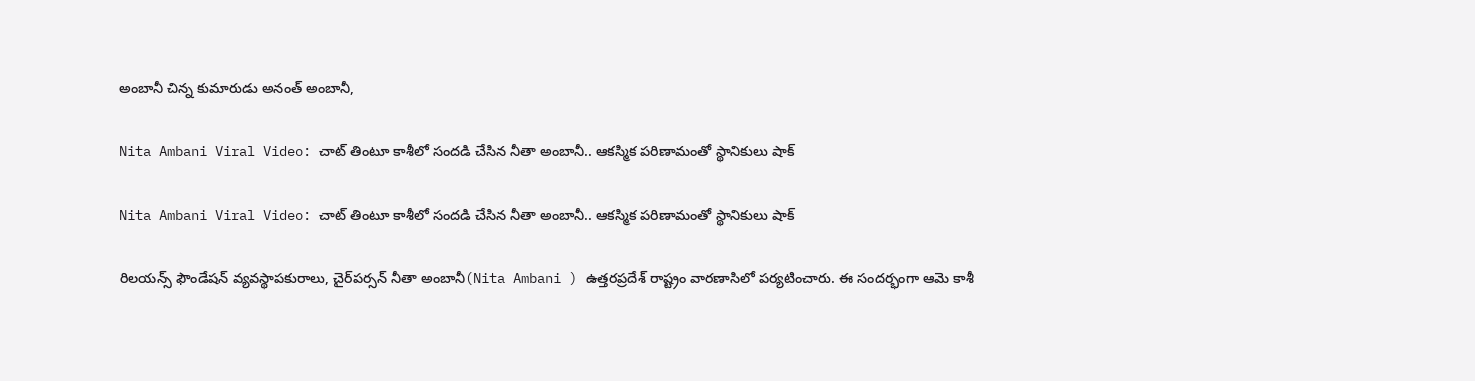అంబానీ చిన్న కుమారుడు అనంత్‌ అంబానీ,

Nita Ambani Viral Video: చాట్ తింటూ కాశీలో సందడి చేసిన నీతా అంబానీ.. ఆకస్మిక పరిణామంతో స్థానికులు షాక్

Nita Ambani Viral Video: చాట్ తింటూ కాశీలో సందడి చేసిన నీతా అంబానీ.. ఆకస్మిక పరిణామంతో స్థానికులు షాక్

రిలయన్స్ ఫౌండేషన్ వ్యవస్థాపకురాలు, చైర్‌పర్సన్ నీతా అంబానీ(Nita Ambani ) ఉత్తరప్రదేశ్‌ రాష్ట్రం వారణాసిలో పర్యటించారు. ఈ సందర్భంగా ఆమె కాశీ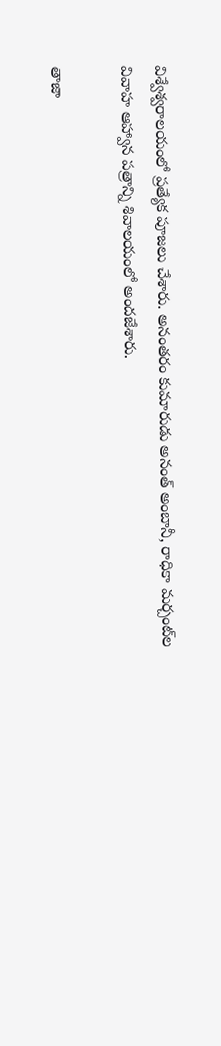విశ్వేశ్వరాలయంలో ప్రత్యేక పూజలు చేశారు. అనంతరం కుమారుడు అనంత్ అంబానీ, రాధికా మర్చంట్‌ల వివాహ ఆహ్వాన పత్రాన్ని శివాలయంలో అందజేశారు.

తాజా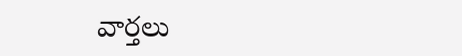వార్తలు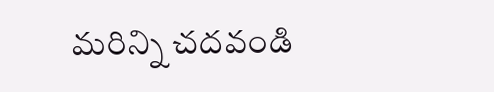మరిన్ని చదవండి